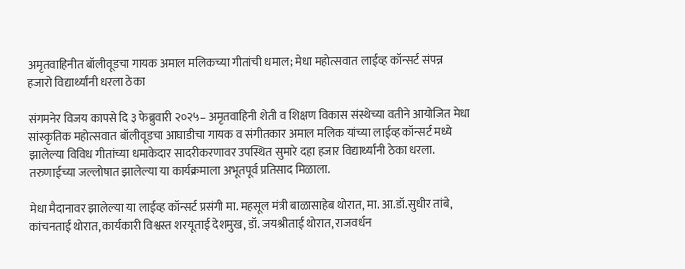अमृतवाहिनीत बॉलीवूडचा गायक अमाल मलिकच्या गीतांची धमाल; मेधा महोत्सवात लाईव्ह कॉन्सर्ट संपन्न
हजारो विद्यार्थ्यांनी धरला ठेका

संगमनेर विजय कापसे दि ३ फेब्रुवारी २०२५– अमृतवाहिनी शेती व शिक्षण विकास संस्थेच्या वतीने आयोजित मेधा सांस्कृतिक महोत्सवात बॉलीवूडचा आघाडीचा गायक व संगीतकार अमाल मलिक यांच्या लाईव्ह कॉन्सर्ट मध्ये झालेल्या विविध गीतांच्या धमाकेदार सादरीकरणावर उपस्थित सुमारे दहा हजार विद्यार्थ्यांनी ठेका धरला. तरुणाईच्या जल्लोषात झालेल्या या कार्यक्रमाला अभूतपूर्व प्रतिसाद मिळाला.

मेधा मैदानावर झालेल्या या लाईव्ह कॉन्सर्ट प्रसंगी मा. महसूल मंत्री बाळासाहेब थोरात, मा. आ.डॉ.सुधीर तांबे, कांचनताई थोरात, कार्यकारी विश्वस्त शरयूताई देशमुख, डॉ. जयश्रीताई थोरात, राजवर्धन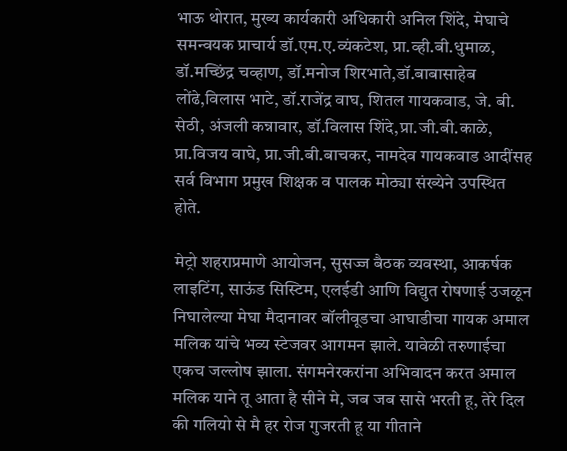भाऊ थोरात, मुख्य कार्यकारी अधिकारी अनिल शिंदे, मेघाचे समन्वयक प्राचार्य डॉ.एम.ए.व्यंकटेश, प्रा.व्ही.बी.धुमाळ, डॉ.मच्छिंद्र चव्हाण, डॉ.मनोज शिरभाते,डॉ.बाबासाहेब लोंढे,विलास भाटे, डॉ.राजेंद्र वाघ, शितल गायकवाड, जे. बी. सेठी, अंजली कन्नावार, डॉ.विलास शिंदे,प्रा.जी.बी.काळे, प्रा.विजय वाघे, प्रा.जी.बी.बाचकर, नामदेव गायकवाड आदींसह सर्व विभाग प्रमुख शिक्षक व पालक मोठ्या संख्येने उपस्थित होते.

मेट्रो शहराप्रमाणे आयोजन, सुसज्ज बैठक व्यवस्था, आकर्षक लाइटिंग, साऊंड सिस्टिम, एलईडी आणि विद्युत रोषणाई उजळून निघालेल्या मेघा मैदानावर बॉलीवूडचा आघाडीचा गायक अमाल मलिक यांचे भव्य स्टेजवर आगमन झाले. यावेळी तरुणाईचा एकच जल्लोष झाला. संगमनेरकरांना अभिवादन करत अमाल मलिक याने तू आता है सीने मे, जब जब सासे भरती हू, तेरे दिल की गलियो से मै हर रोज गुजरती हू या गीताने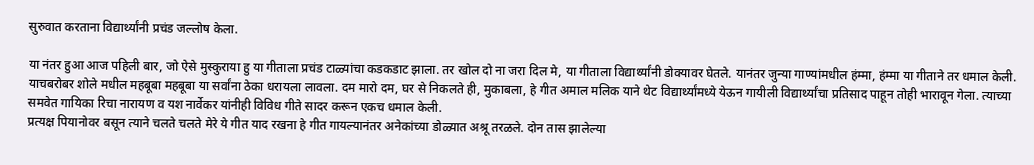सुरुवात करताना विद्यार्थ्यांनी प्रचंड जल्लोष केला.

या नंतर हुआ आज पहिली बार, जो ऐसे मुस्कुराया हु या गीताला प्रचंड टाळ्यांचा कडकडाट झाला. तर खोल दो ना जरा दिल मे, या गीताला विद्यार्थ्यांनी डोक्यावर घेतले. यानंतर जुन्या गाण्यांमधील हंम्मा, हंम्मा या गीताने तर धमाल केली. याचबरोबर शोले मधील महबूबा महबूबा या सर्वांना ठेका धरायला लावला. दम मारो दम, घर से निकलते ही, मुकाबला, हे गीत अमाल मलिक याने थेट विद्यार्थ्यांमध्ये येऊन गायीली विद्यार्थ्यांचा प्रतिसाद पाहून तोही भारावून गेला. त्याच्या समवेत गायिका रिचा नारायण व यश नार्वेकर यांनीही विविध गीते सादर करून एकच धमाल केली.
प्रत्यक्ष पियानोवर बसून त्याने चलते चलते मेरे ये गीत याद रखना हे गीत गायल्यानंतर अनेकांच्या डोळ्यात अश्रू तरळले. दोन तास झालेल्या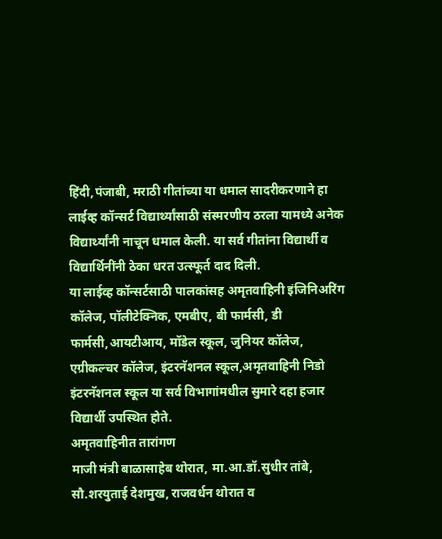हिंदी,पंजाबी, मराठी गीतांच्या या धमाल सादरीकरणाने हा लाईव्ह कॉन्सर्ट विद्यार्थ्यांसाठी संस्मरणीय ठरला यामध्ये अनेक विद्यार्थ्यांनी नाचून धमाल केली. या सर्व गीतांना विद्यार्थी व विद्यार्थिनींनी ठेका धरत उत्स्फूर्त दाद दिली.
या लाईव्ह कॉन्सर्टसाठी पालकांसह अमृतवाहिनी इंजिनिअरिंग कॉलेज, पॉलीटेक्निक, एमबीए, बी फार्मसी, डी फार्मसी,आयटीआय, मॉडेल स्कूल, जुनियर कॉलेज, एग्रीकल्चर कॉलेज, इंटरनॅशनल स्कूल,अमृतवाहिनी निडो इंटरनॅशनल स्कूल या सर्व विभागांमधील सुमारे दहा हजार विद्यार्थी उपस्थित होते.
अमृतवाहिनीत तारांगण
माजी मंत्री बाळासाहेब थोरात, मा.आ.डॉ.सुधीर तांबे, सौ.शरयुताई देशमुख, राजवर्धन थोरात व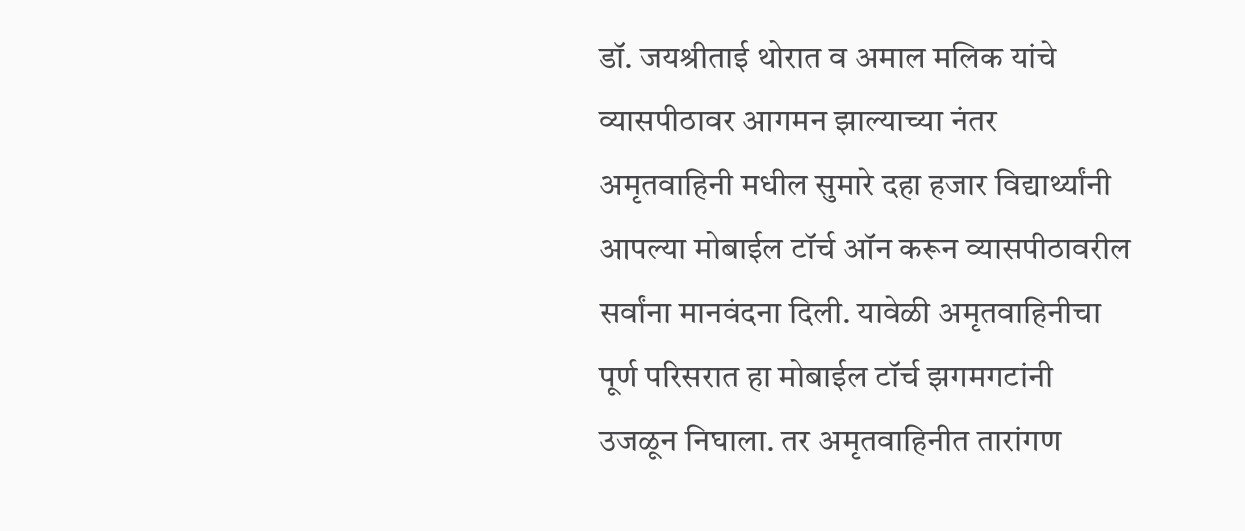डॉ. जयश्रीताई थोरात व अमाल मलिक यांचे व्यासपीठावर आगमन झाल्याच्या नंतर अमृतवाहिनी मधील सुमारे दहा हजार विद्यार्थ्यांनी आपल्या मोबाईल टॉर्च ऑन करून व्यासपीठावरील सर्वांना मानवंदना दिली. यावेळी अमृतवाहिनीचा पूर्ण परिसरात हा मोबाईल टॉर्च झगमगटांनी उजळून निघाला. तर अमृतवाहिनीत तारांगण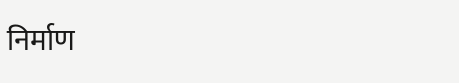निर्माण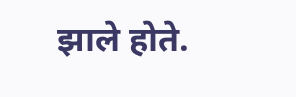झाले होते.